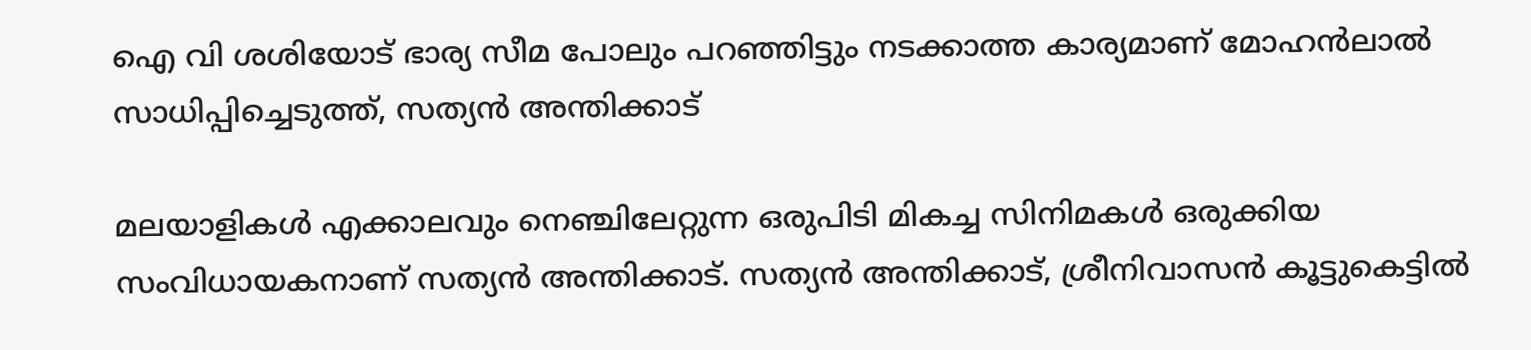ഐ വി ശശിയോട് ഭാര്യ സീമ പോലും പറഞ്ഞിട്ടും നടക്കാത്ത കാര്യമാണ് മോഹൻലാൽ സാധിപ്പിച്ചെടുത്ത്, സത്യൻ അന്തിക്കാട്

മലയാളികള്‍ എക്കാലവും നെഞ്ചിലേറ്റുന്ന ഒരുപിടി മികച്ച സിനിമകള്‍ ഒരുക്കിയ സംവിധായകനാണ് സത്യന്‍ അന്തിക്കാട്. സത്യൻ അന്തിക്കാട്, ശ്രീനിവാസൻ കൂട്ടുകെട്ടിൽ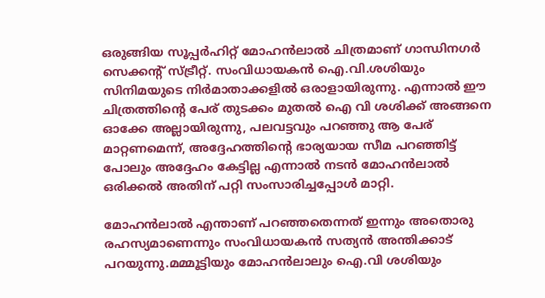ഒരുങ്ങിയ സൂപ്പർഹിറ്റ് മോഹൻലാൽ ചിത്രമാണ് ഗാന്ധിനഗർ സെക്കന്റ് സ്ട്രീറ്റ്. സംവിധായകൻ ഐ.വി.ശശിയും സിനിമയുടെ നിർമാതാക്കളിൽ ഒരാളായിരുന്നു. എന്നാൽ ഈ ചിത്രത്തിന്റെ പേര് തുടക്കം മുതൽ ഐ വി ശശിക്ക് അങ്ങനെ ഓക്കേ അല്ലായിരുന്നു, പലവട്ടവും പറഞ്ഞു ആ പേര് മാറ്റണമെന്ന്, അദ്ദേഹത്തിന്റെ ഭാര്യയായ സീമ പറഞ്ഞിട്ട് പോലും അദ്ദേഹം കേട്ടില്ല എന്നാൽ നടൻ മോഹൻലാൽ ഒരിക്കൽ അതിന് പറ്റി സംസാരിച്ചപ്പോൾ മാറ്റി.

മോഹൻലാൽ എന്താണ് പറഞ്ഞതെന്നത് ഇന്നും അതൊരു  രഹസ്യമാണെന്നും സംവിധായകൻ സത്യൻ അന്തിക്കാട് പറയുന്നു.മമ്മൂട്ടിയും മോഹൻലാലും ഐ.വി ശശിയും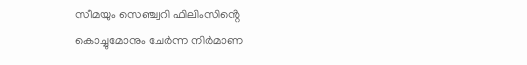സീമയും സെഞ്ച്വറി ഫിലിംസിൻ്റെ കൊച്ചുമോനും ചേർന്ന നിർമാണ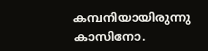കമ്പനിയായിരുന്നു കാസിനോ.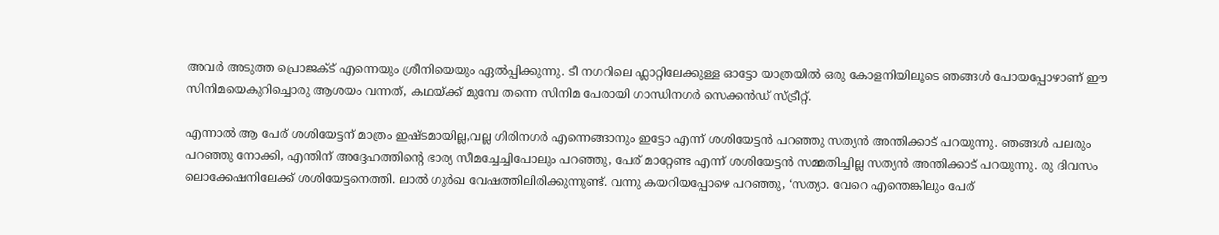അവർ അടുത്ത പ്രൊജക്ട് എന്നെയും ശ്രീനിയെയും ഏൽപ്പിക്കുന്നു. ടീ നഗറിലെ ഫ്ലാറ്റിലേക്കുള്ള ഓട്ടോ യാത്രയിൽ ഒരു കോളനിയിലൂടെ ഞങ്ങൾ പോയപ്പോഴാണ് ഈ സിനിമയെകുറിച്ചൊരു ആശയം വന്നത്, കഥയ്ക്ക് മുമ്പേ തന്നെ സിനിമ പേരായി ഗാന്ധിനഗർ സെക്കൻഡ് സ്ട്രീറ്റ്.

എന്നാൽ ആ പേര് ശശിയേട്ടന് മാത്രം ഇഷ്ടമായില്ല,വല്ല ഗിരിനഗർ എന്നെങ്ങാനും ഇട്ടോ എന്ന് ശശിയേട്ടൻ പറഞ്ഞു സത്യൻ അന്തിക്കാട് പറയുന്നു. ഞങ്ങൾ പലരും പറഞ്ഞു നോക്കി, എന്തിന് അദ്ദേഹത്തിന്റെ ഭാര്യ സീമച്ചേച്ചിപോലും പറഞ്ഞു, പേര് മാറ്റേണ്ട എന്ന് ശശിയേട്ടൻ സമ്മതിച്ചില്ല സത്യൻ അന്തിക്കാട് പറയുന്നു. രു ദിവസം ലൊക്കേഷനിലേക്ക് ശശിയേട്ടനെത്തി. ലാൽ ഗുർഖ വേഷത്തിലിരിക്കുന്നുണ്ട്. വന്നു കയറിയപ്പോഴെ പറഞ്ഞു, ‘സത്യാ. വേറെ എന്തെങ്കിലും പേര്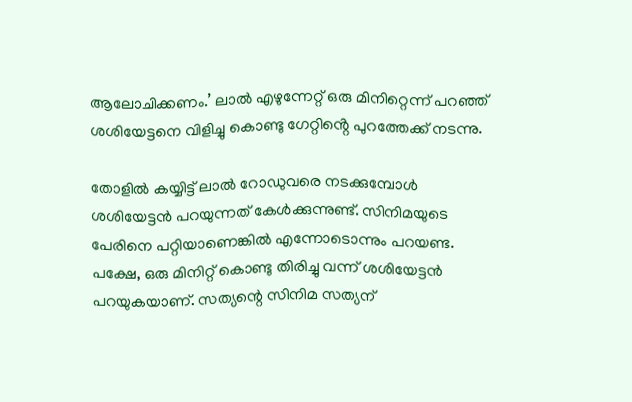ആലോചിക്കണം.’ ലാൽ എഴുന്നേറ്റ് ഒരു മിനിറ്റെന്ന് പറഞ്ഞ് ശശിയേട്ടനെ വിളിച്ചു കൊണ്ടു ഗേറ്റിൻ്റെ പുറത്തേക്ക് നടന്നു.

തോളിൽ കയ്യിട്ട് ലാൽ റോഡുവരെ നടക്കുമ്പോൾ ശശിയേട്ടൻ പറയുന്നത് കേൾക്കുന്നുണ്ട്. സിനിമയുടെ പേരിനെ പറ്റിയാണെങ്കിൽ എന്നോടൊന്നും പറയണ്ട. പക്ഷേ, ഒരു മിനിറ്റ് കൊണ്ടു തിരിച്ചു വന്ന് ശശിയേട്ടൻ പറയുകയാണ്. സത്യന്റെ സിനിമ സത്യന്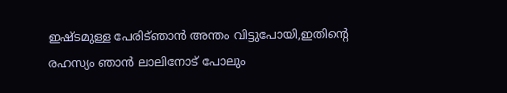ഇഷ്‌ടമുള്ള പേരിട്ഞാൻ അന്തം വിട്ടുപോയി,ഇതിന്റെ രഹസ്യം ഞാൻ ലാലിനോട് പോലും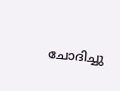ചോദിച്ചു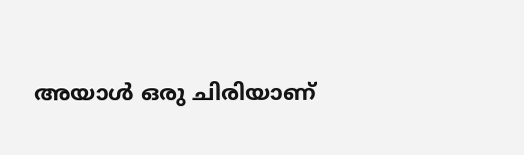അയാൾ ഒരു ചിരിയാണ്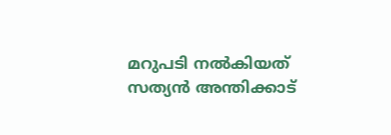മറുപടി നൽകിയത് സത്യൻ അന്തിക്കാട്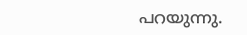പറയുന്നു.